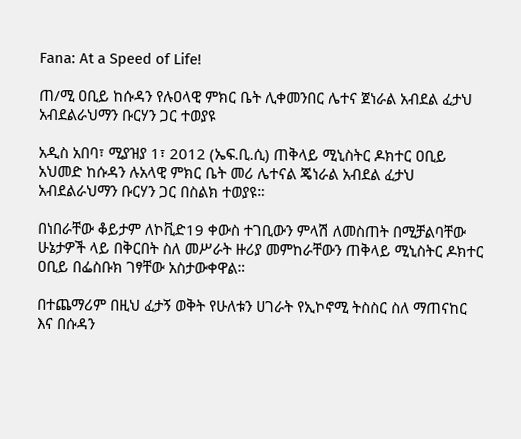Fana: At a Speed of Life!

ጠ/ሚ ዐቢይ ከሱዳን የሉዐላዊ ምክር ቤት ሊቀመንበር ሌተና ጀነራል አብደል ፈታህ አብደልራህማን ቡርሃን ጋር ተወያዩ

አዲስ አበባ፣ ሚያዝያ 1፣ 2012 (ኤፍ.ቢ.ሲ) ጠቅላይ ሚኒስትር ዶክተር ዐቢይ አህመድ ከሱዳን ሉአላዊ ምክር ቤት መሪ ሌተናል ጄነራል አብደል ፈታህ አብደልራህማን ቡርሃን ጋር በስልክ ተወያዩ።

በነበራቸው ቆይታም ለኮቪድ19 ቀውስ ተገቢውን ምላሽ ለመስጠት በሚቻልባቸው ሁኔታዎች ላይ በቅርበት ስለ መሥራት ዙሪያ መምከራቸውን ጠቅላይ ሚኒስትር ዶክተር ዐቢይ በፌስቡክ ገፃቸው አስታውቀዋል።

በተጨማሪም በዚህ ፈታኝ ወቅት የሁለቱን ሀገራት የኢኮኖሚ ትስስር ስለ ማጠናከር እና በሱዳን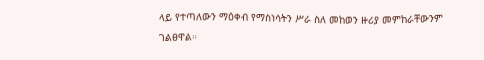ላይ የተጣለውን ማዕቀብ የማስነሳትን ሥራ ስለ መከወን ዙሪያ መምከራቸውንም ገልፀዋል።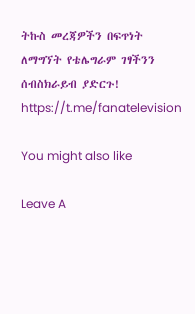ትኩስ መረጃዎችን በፍጥነት ለማግኘት የቴሌግራም ገፃችንን ሰብስክራይብ ያድርጉ!
https://t.me/fanatelevision

You might also like

Leave A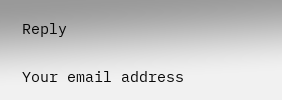Reply

Your email address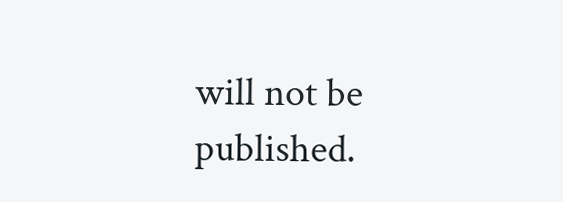will not be published.